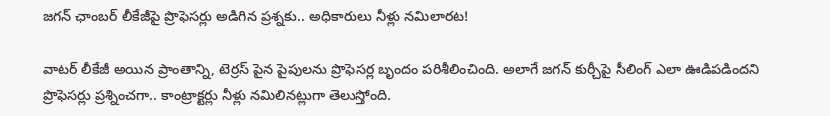జగన్ ఛాంబర్ లీకేజీపై ప్రొఫెసర్లు అడిగిన ప్రశ్నకు.. అధికారులు నీళ్లు నమిలారట!

వాటర్ లీకేజీ అయిన ప్రాంతాన్ని, టెర్రస్ పైన పైపులను ప్రొఫెసర్ల బృందం పరిశీలించింది. అలాగే జగన్ కుర్చీపై సీలింగ్ ఎలా ఊడిపడిందని ప్రొఫెసర్లు ప్రశ్నించగా.. కాంట్రాక్టర్లు నీళ్లు నమిలినట్లుగా తెలుస్తోంది.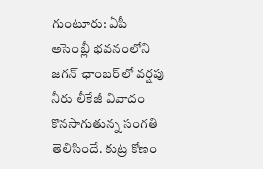గుంటూరు: ఏపీ అసెంబ్లీ భవనంలోని జగన్ ఛాంబర్‌లో వర్షపు నీరు లీకేజీ వివాదం కొనసాగుతున్న సంగతి తెలిసిందే. కుట్ర కోణం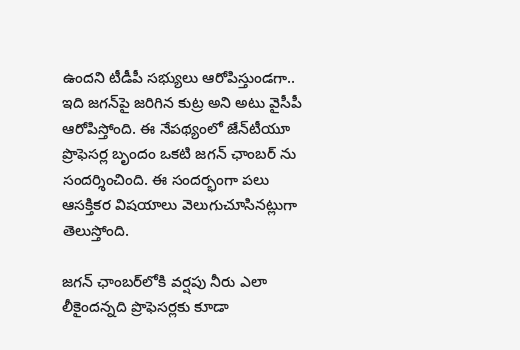ఉందని టీడీపీ సభ్యులు ఆరోపిస్తుండగా.. ఇది జగన్‌పై జరిగిన కుట్ర అని అటు వైసీపీ ఆరోపిస్తోంది. ఈ నేపథ్యంలో జేన్‌టీయూ ప్రొఫెసర్ల బృందం ఒకటి జగన్ ఛాంబర్ ను సందర్శించింది. ఈ సందర్భంగా పలు ఆసక్తికర విషయాలు వెలుగుచూసినట్లుగా తెలుస్తోంది.

జగన్ ఛాంబర్‌లోకి వర్షపు నీరు ఎలా లీకైందన్నది ప్రొఫెసర్లకు కూడా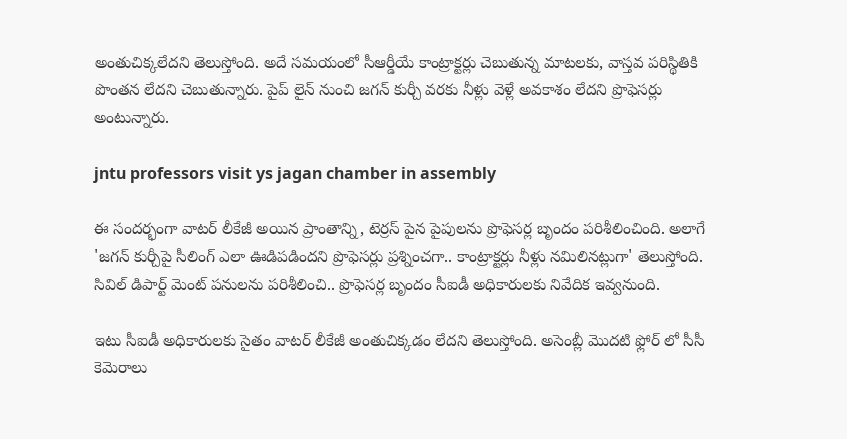అంతుచిక్కలేదని తెలుస్తోంది. అదే సమయంలో సీఆర్డీయే కాంట్రాక్టర్లు చెబుతున్న మాటలకు, వాస్తవ పరిస్థితికి పొంతన లేదని చెబుతున్నారు. పైప్ లైన్ నుంచి జగన్ కుర్చీ వరకు నీళ్లు వెళ్లే అవకాశం లేదని ప్రొఫెసర్లు అంటున్నారు.

jntu professors visit ys jagan chamber in assembly

ఈ సందర్భంగా వాటర్ లీకేజీ అయిన ప్రాంతాన్ని, టెర్రస్ పైన పైపులను ప్రొఫెసర్ల బృందం పరిశీలించింది. అలాగే 'జగన్ కుర్చీపై సీలింగ్ ఎలా ఊడిపడిందని ప్రొఫెసర్లు ప్రశ్నించగా.. కాంట్రాక్టర్లు నీళ్లు నమిలినట్లుగా' తెలుస్తోంది. సివిల్ డిపార్ట్ మెంట్ పనులను పరిశీలించి.. ప్రొఫెసర్ల బృందం సీఐడీ అధికారులకు నివేదిక ఇవ్వనుంది.

ఇటు సీఐడీ అధికారులకు సైతం వాటర్ లీకేజీ అంతుచిక్కడం లేదని తెలుస్తోంది. అసెంబ్లీ మొదటి ఫ్లోర్ లో సీసీ కెమెరాలు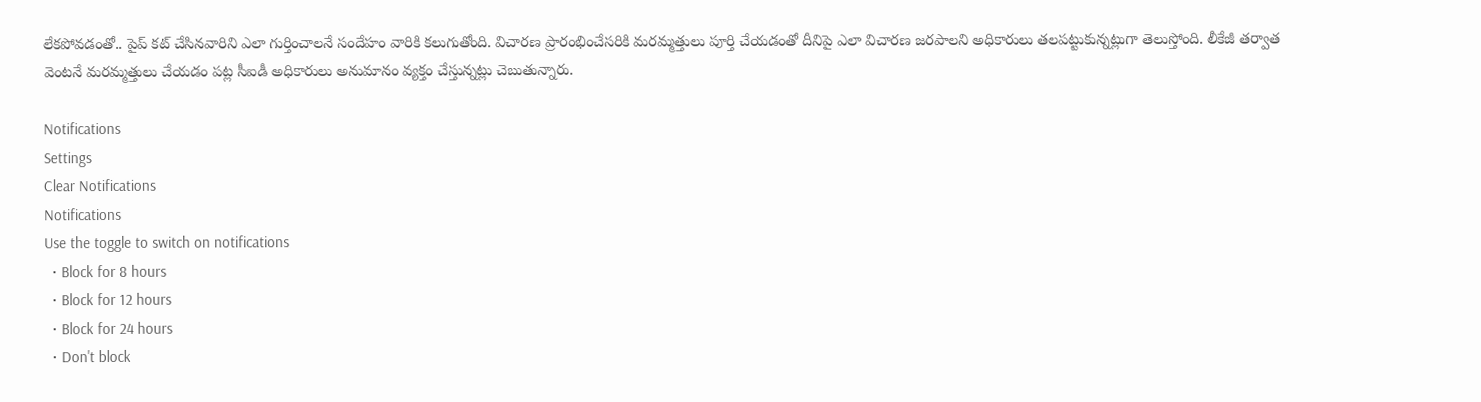లేకపోవడంతో.. పైప్ కట్ చేసినవారిని ఎలా గుర్తించాలనే సందేహం వారికి కలుగుతోంది. విచారణ ప్రారంభించేసరికి మరమ్మత్తులు పూర్తి చేయడంతో దీనిపై ఎలా విచారణ జరపాలని అధికారులు తలపట్టుకున్నట్లుగా తెలుస్తోంది. లీకేజీ తర్వాత వెంటనే మరమ్మత్తులు చేయడం పట్ల సీఐడీ అధికారులు అనుమానం వ్యక్తం చేస్తున్నట్లు చెబుతున్నారు.

Notifications
Settings
Clear Notifications
Notifications
Use the toggle to switch on notifications
  • Block for 8 hours
  • Block for 12 hours
  • Block for 24 hours
  • Don't block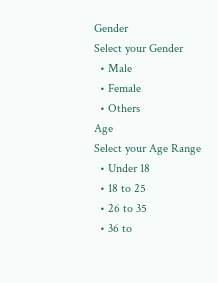Gender
Select your Gender
  • Male
  • Female
  • Others
Age
Select your Age Range
  • Under 18
  • 18 to 25
  • 26 to 35
  • 36 to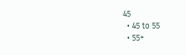45
  • 45 to 55
  • 55+